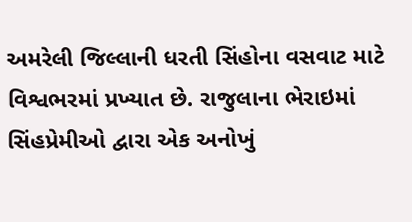અમરેલી જિલ્લાની ધરતી સિંહોના વસવાટ માટે વિશ્વભરમાં પ્રખ્યાત છે. રાજુલાના ભેરાઇમાં સિંહપ્રેમીઓ દ્વારા એક અનોખું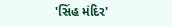'સિંહ મંદિર'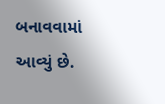બનાવવામાં આવ્યું છે.